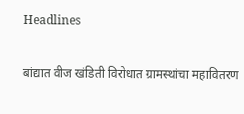Headlines

बांद्यात वीज खंडिती विरोधात ग्रामस्थांचा महावितरण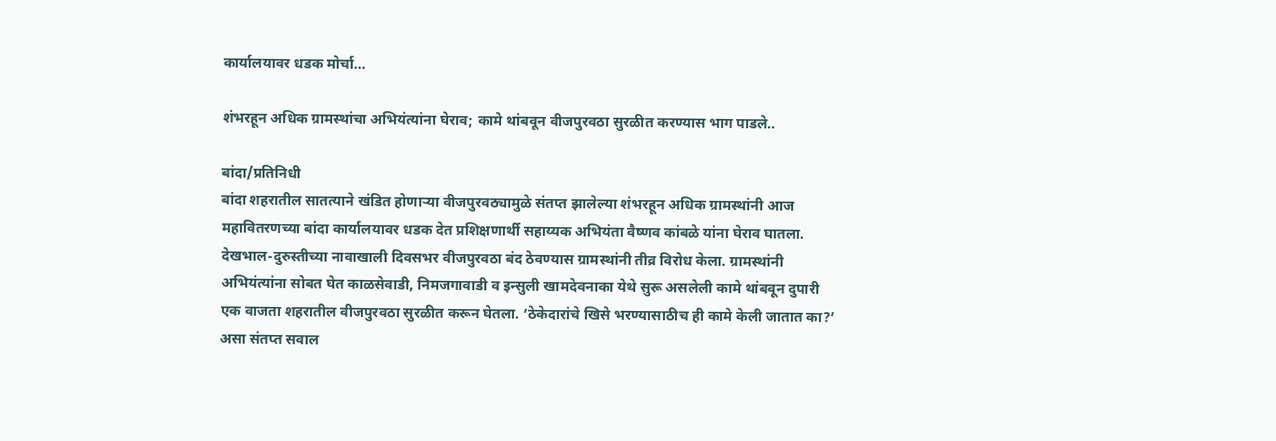कार्यालयावर धडक मोर्चा…

शंभरहून अधिक ग्रामस्थांचा अभियंत्यांना घेराव; कामे थांबवून वीजपुरवठा सुरळीत करण्यास भाग पाडले..

बांदा/प्रतिनिधी
बांदा शहरातील सातत्याने खंडित होणाऱ्या वीजपुरवठ्यामुळे संतप्त झालेल्या शंभरहून अधिक ग्रामस्थांनी आज महावितरणच्या बांदा कार्यालयावर धडक देत प्रशिक्षणार्थी सहाय्यक अभियंता वैष्णव कांबळे यांना घेराव घातला. देखभाल-दुरुस्तीच्या नावाखाली दिवसभर वीजपुरवठा बंद ठेवण्यास ग्रामस्थांनी तीव्र विरोध केला. ग्रामस्थांनी अभियंत्यांना सोबत घेत काळसेवाडी, निमजगावाडी व इन्सुली खामदेवनाका येथे सुरू असलेली कामे थांबवून दुपारी एक वाजता शहरातील वीजपुरवठा सुरळीत करून घेतला. ‘ठेकेदारांचे खिसे भरण्यासाठीच ही कामे केली जातात का?’ असा संतप्त सवाल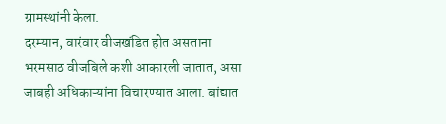ग्रामस्थांनी केला.
दरम्यान, वारंवार वीजखंडित होत असताना भरमसाठ वीजबिले कशी आकारली जातात, असा जाबही अधिकाऱ्यांना विचारण्यात आला. बांद्यात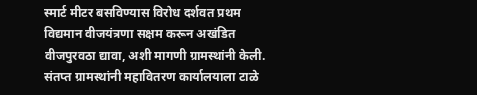स्मार्ट मीटर बसविण्यास विरोध दर्शवत प्रथम विद्यमान वीजयंत्रणा सक्षम करून अखंडित वीजपुरवठा द्यावा, अशी मागणी ग्रामस्थांनी केली. संतप्त ग्रामस्थांनी महावितरण कार्यालयाला टाळे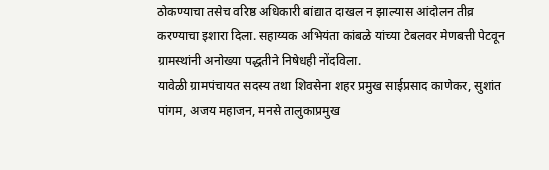ठोकण्याचा तसेच वरिष्ठ अधिकारी बांद्यात दाखल न झाल्यास आंदोलन तीव्र करण्याचा इशारा दिला. सहाय्यक अभियंता कांबळे यांच्या टेबलवर मेणबत्ती पेटवून ग्रामस्थांनी अनोख्या पद्धतीने निषेधही नोंदविला.
यावेळी ग्रामपंचायत सदस्य तथा शिवसेना शहर प्रमुख साईप्रसाद काणेकर, सुशांत पांगम, अजय महाजन, मनसे तालुकाप्रमुख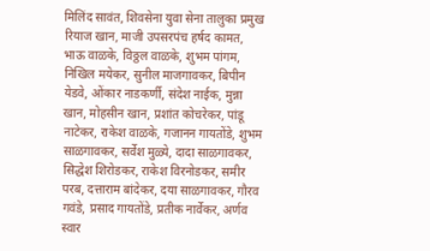मिलिंद सावंत, शिवसेना युवा सेना तालुका प्रमुख रियाज खान, माजी उपसरपंच हर्षद कामत, भाऊ वाळके, विठ्ठल वाळके, शुभम पांगम, निखिल मयेकर, सुनील माजगावकर, बिपीन येडवे, ओंकार नाडकर्णी, संदेश नाईक, मुन्ना खान, मोहसीन खान, प्रशांत कोचरेकर, पांडू नाटेकर, राकेश वाळके, गजानन गायतोंडे, शुभम साळगावकर, सर्वेश मुळ्ये, दादा साळगावकर, सिद्धेश शिरोडकर, राकेश विरनोडकर, समीर परब, दत्ताराम बांदेकर, दया साळगावकर, गौरव गवंडे, प्रसाद गायतोंडे, प्रतीक नार्वेकर, अर्णव स्वार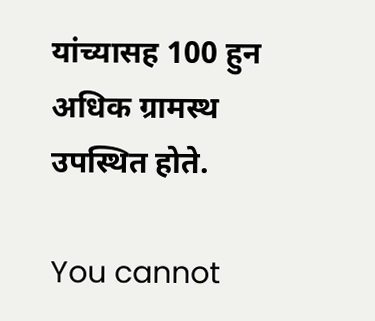यांच्यासह 100 हुन अधिक ग्रामस्थ उपस्थित होते.

You cannot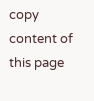copy content of this page